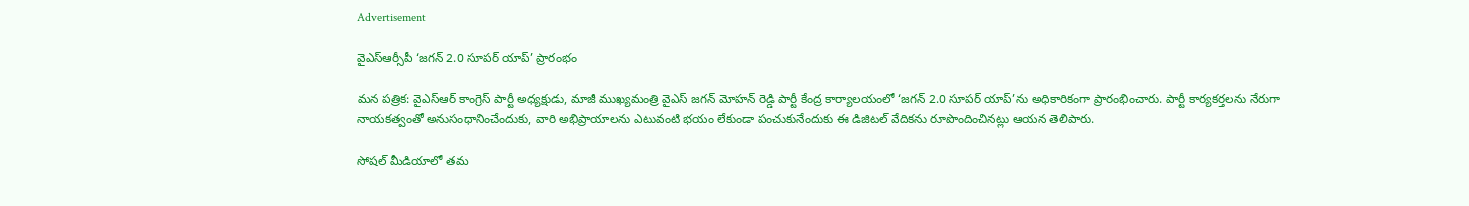Advertisement

వైఎస్ఆర్సీపీ ‘జగన్ 2.0 సూపర్ యాప్’ ప్రారంభం

మన పత్రిక: వైఎస్ఆర్ కాంగ్రెస్ పార్టీ అధ్యక్షుడు, మాజీ ముఖ్యమంత్రి వైఎస్ జగన్ మోహన్ రెడ్డి పార్టీ కేంద్ర కార్యాలయంలో ‘జగన్ 2.0 సూపర్ యాప్’ను అధికారికంగా ప్రారంభించారు. పార్టీ కార్యకర్తలను నేరుగా నాయకత్వంతో అనుసంధానించేందుకు, వారి అభిప్రాయాలను ఎటువంటి భయం లేకుండా పంచుకునేందుకు ఈ డిజిటల్ వేదికను రూపొందించినట్లు ఆయన తెలిపారు.

సోషల్ మీడియాలో తమ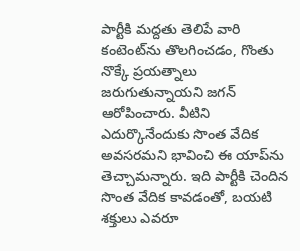పార్టీకి మద్దతు తెలిపే వారి కంటెంట్‌ను తొలగించడం, గొంతు నొక్కే ప్రయత్నాలు జరుగుతున్నాయని జగన్ ఆరోపించారు. వీటిని ఎదుర్కొనేందుకు సొంత వేదిక అవసరమని భావించి ఈ యాప్‌ను తెచ్చామన్నారు. ఇది పార్టీకి చెందిన సొంత వేదిక కావడంతో, బయటి శక్తులు ఎవరూ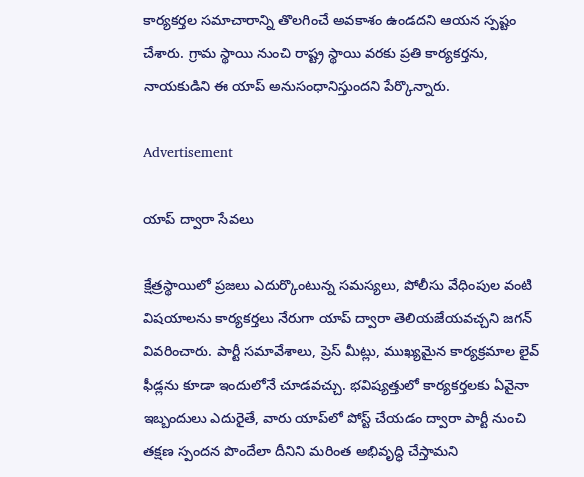కార్యకర్తల సమాచారాన్ని తొలగించే అవకాశం ఉండదని ఆయన స్పష్టం చేశారు. గ్రామ స్థాయి నుంచి రాష్ట్ర స్థాయి వరకు ప్రతి కార్యకర్తను, నాయకుడిని ఈ యాప్ అనుసంధానిస్తుందని పేర్కొన్నారు.

Advertisement

యాప్ ద్వారా సేవలు

క్షేత్రస్థాయిలో ప్రజలు ఎదుర్కొంటున్న సమస్యలు, పోలీసు వేధింపుల వంటి విషయాలను కార్యకర్తలు నేరుగా యాప్ ద్వారా తెలియజేయవచ్చని జగన్ వివరించారు. పార్టీ సమావేశాలు, ప్రెస్ మీట్లు, ముఖ్యమైన కార్యక్రమాల లైవ్ ఫీడ్లను కూడా ఇందులోనే చూడవచ్చు. భవిష్యత్తులో కార్యకర్తలకు ఏవైనా ఇబ్బందులు ఎదురైతే, వారు యాప్‌లో పోస్ట్ చేయడం ద్వారా పార్టీ నుంచి తక్షణ స్పందన పొందేలా దీనిని మరింత అభివృద్ధి చేస్తామని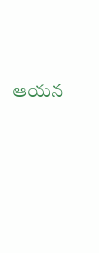ఆయన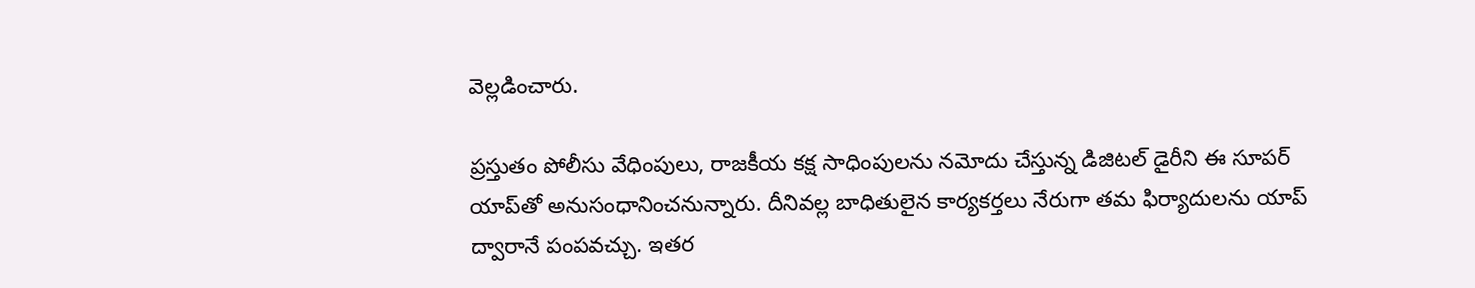వెల్లడించారు.

ప్రస్తుతం పోలీసు వేధింపులు, రాజకీయ కక్ష సాధింపులను నమోదు చేస్తున్న డిజిటల్ డైరీని ఈ సూపర్ యాప్‌తో అనుసంధానించనున్నారు. దీనివల్ల బాధితులైన కార్యకర్తలు నేరుగా తమ ఫిర్యాదులను యాప్ ద్వారానే పంపవచ్చు. ఇతర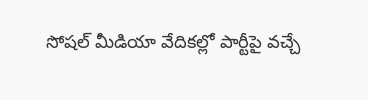సోషల్ మీడియా వేదికల్లో పార్టీపై వచ్చే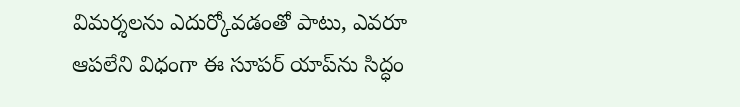విమర్శలను ఎదుర్కోవడంతో పాటు, ఎవరూ ఆపలేని విధంగా ఈ సూపర్ యాప్‌ను సిద్ధం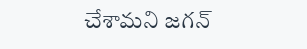చేశామని జగన్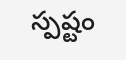స్పష్టం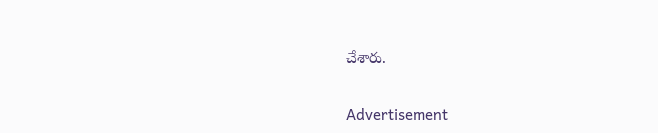చేశారు.

Advertisement